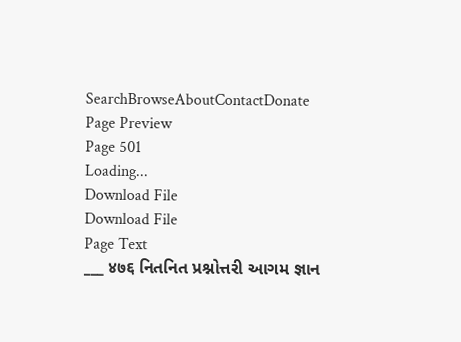SearchBrowseAboutContactDonate
Page Preview
Page 501
Loading...
Download File
Download File
Page Text
___ ४७६ નિતનિત પ્રશ્નોત્તરી આગમ જ્ઞાન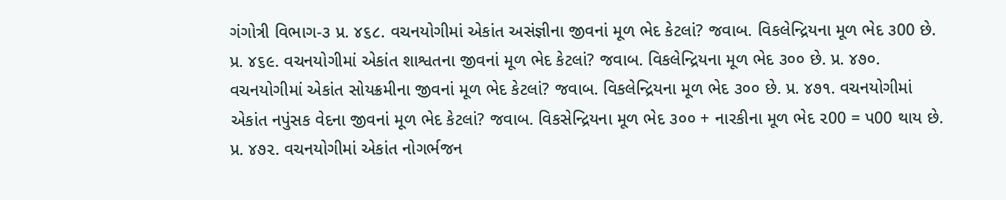ગંગોત્રી વિભાગ-૩ પ્ર. ૪૬૮. વચનયોગીમાં એકાંત અસંજ્ઞીના જીવનાં મૂળ ભેદ કેટલાં? જવાબ. વિકલેન્દ્રિયના મૂળ ભેદ ૩00 છે. પ્ર. ૪૬૯. વચનયોગીમાં એકાંત શાશ્વતના જીવનાં મૂળ ભેદ કેટલાં? જવાબ. વિકલેન્દ્રિયના મૂળ ભેદ ૩૦૦ છે. પ્ર. ૪૭૦. વચનયોગીમાં એકાંત સોયક્રમીના જીવનાં મૂળ ભેદ કેટલાં? જવાબ. વિકલેન્દ્રિયના મૂળ ભેદ ૩૦૦ છે. પ્ર. ૪૭૧. વચનયોગીમાં એકાંત નપુંસક વેદના જીવનાં મૂળ ભેદ કેટલાં? જવાબ. વિકસેન્દ્રિયના મૂળ ભેદ ૩૦૦ + નારકીના મૂળ ભેદ ૨00 = પ00 થાય છે. પ્ર. ૪૭૨. વચનયોગીમાં એકાંત નોગર્ભજન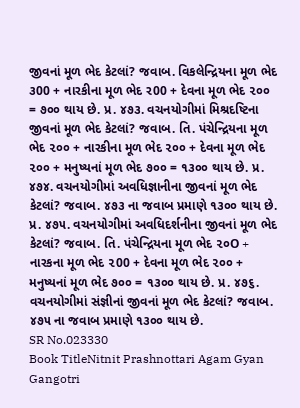જીવનાં મૂળ ભેદ કેટલાં? જવાબ. વિકલેન્દ્રિયના મૂળ ભેદ ૩00 + નારકીના મૂળ ભેદ ર00 + દેવના મૂળ ભેદ ૨૦૦ = ૭૦૦ થાય છે. પ્ર. ૪૭૩. વચનયોગીમાં મિશ્રદષ્ટિના જીવનાં મૂળ ભેદ કેટલાં? જવાબ. તિ. પંચેન્દ્રિયના મૂળ ભેદ ૨૦૦ + નારકીના મૂળ ભેદ ૨૦૦ + દેવના મૂળ ભેદ ૨૦૦ + મનુષ્યનાં મૂળ ભેદ ૭૦૦ = ૧૩૦૦ થાય છે. પ્ર. ૪૭૪. વચનયોગીમાં અવધિજ્ઞાનીના જીવનાં મૂળ ભેદ કેટલાં? જવાબ. ૪૭૩ ના જવાબ પ્રમાણે ૧૩૦૦ થાય છે. પ્ર. ૪૭૫. વચનયોગીમાં અવધિદર્શનીના જીવનાં મૂળ ભેદ કેટલાં? જવાબ. તિ. પંચેન્દ્રિયના મૂળ ભેદ ૨૦O + નારકના મૂળ ભેદ ૨00 + દેવના મૂળ ભેદ ૨૦૦ + મનુષ્યનાં મૂળ ભેદ ૭૦૦ = ૧૩૦૦ થાય છે. પ્ર. ૪૭૬. વચનયોગીમાં સંજ્ઞીનાં જીવનાં મૂળ ભેદ કેટલાં? જવાબ. ૪૭૫ ના જવાબ પ્રમાણે ૧૩૦૦ થાય છે.
SR No.023330
Book TitleNitnit Prashnottari Agam Gyan Gangotri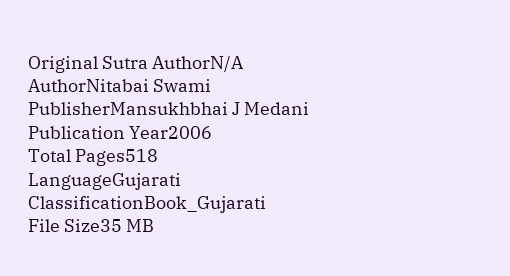Original Sutra AuthorN/A
AuthorNitabai Swami
PublisherMansukhbhai J Medani
Publication Year2006
Total Pages518
LanguageGujarati
ClassificationBook_Gujarati
File Size35 MB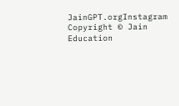JainGPT.orgInstagram
Copyright © Jain Education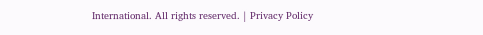International. All rights reserved. | Privacy Policy